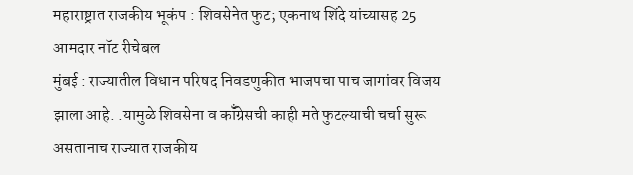महाराष्ट्रात राजकीय भूकंप : शिवसेनेत फुट; एकनाथ शिंदे यांच्यासह 25 आमदार नॉट रीचेबल
मुंबई : राज्यातील विधान परिषद निवडणुकीत भाजपचा पाच जागांवर विजय झाला आहे. .यामुळे शिवसेना व कॉँग्रेसची काही मते फुटल्याची चर्चा सुरू असतानाच राज्यात राजकीय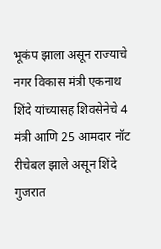भूकंप झाला असून राज्याचे नगर विकास मंत्री एकनाथ शिंदे यांच्यासह शिवसेनेचे 4 मंत्री आणि 25 आमदार नॉट रीचेबल झाले असून शिंदे गुजरात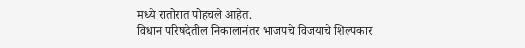मध्ये रातोरात पोहचले आहेत.
विधान परिषदेतील निकालानंतर भाजपचे विजयाचे शिल्पकार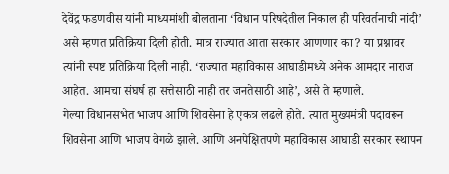देवेंद्र फडणवीस यांनी माध्यमांशी बोलताना ‘विधान परिषदेतील निकाल ही परिवर्तनाची नांदी’ असे म्हणत प्रतिक्रिया दिली होती. मात्र राज्यात आता सरकार आणणार का? या प्रश्नावर त्यांनी स्पष्ट प्रतिक्रिया दिली नाही. ‘राज्यात महाविकास आघाडीमध्ये अनेक आमदार नाराज आहेत. आमचा संघर्ष हा सत्तेसाठी नाही तर जनतेसाठी आहे’, असे ते म्हणाले.
गेल्या विधानसभेत भाजप आणि शिवसेना हे एकत्र लढले होते. त्यात मुख्यमंत्री पदावरून शिवसेना आणि भाजप वेगळे झाले. आणि अनपेक्षितपणे महाविकास आघाडी सरकार स्थापन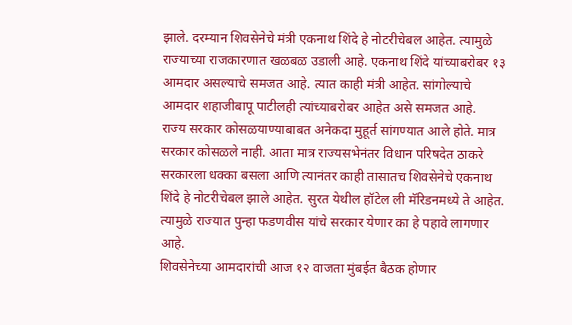झाले. दरम्यान शिवसेनेचे मंत्री एकनाथ शिंदे हे नोटरीचेबल आहेत. त्यामुळे राज्याच्या राजकारणात खळबळ उडाली आहे. एकनाथ शिंदे यांच्याबरोबर १३ आमदार असल्याचे समजत आहे. त्यात काही मंत्री आहेत. सांगोल्याचे आमदार शहाजीबापू पाटीलही त्यांच्याबरोबर आहेत असे समजत आहे.
राज्य सरकार कोसळयाण्याबाबत अनेकदा मुहूर्त सांगण्यात आले होते. मात्र सरकार कोसळले नाही. आता मात्र राज्यसभेनंतर विधान परिषदेत ठाकरे सरकारला धक्का बसला आणि त्यानंतर काही तासातच शिवसेनेचे एकनाथ शिंदे हे नोटरीचेबल झाले आहेत. सुरत येथील हॉटेल ली मॅरिडनमध्ये ते आहेत. त्यामुळे राज्यात पुन्हा फडणवीस यांचे सरकार येणार का हे पहावे लागणार आहे.
शिवसेनेच्या आमदारांची आज १२ वाजता मुंबईत बैठक होणार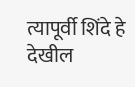त्यापूर्वी शिंदे हे देखील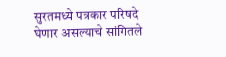सुरतमध्ये पत्रकार परिषदे घेणार असल्याचे सांगितले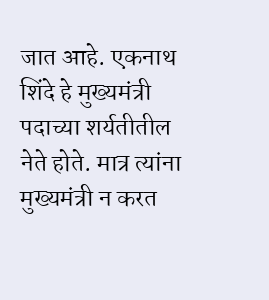जात आहे. एकनाथ शिंदे हे मुख्यमंत्री पदाच्या शर्यतीतील नेते होते. मात्र त्यांना मुख्यमंत्री न करत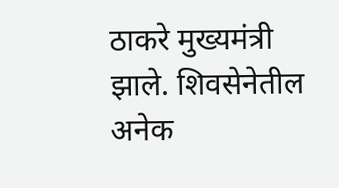ठाकरे मुख्यमंत्री झाले. शिवसेनेतील अनेक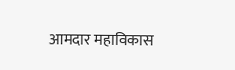आमदार महाविकास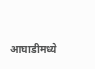आघाडीमध्ये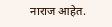नाराज आहेत.